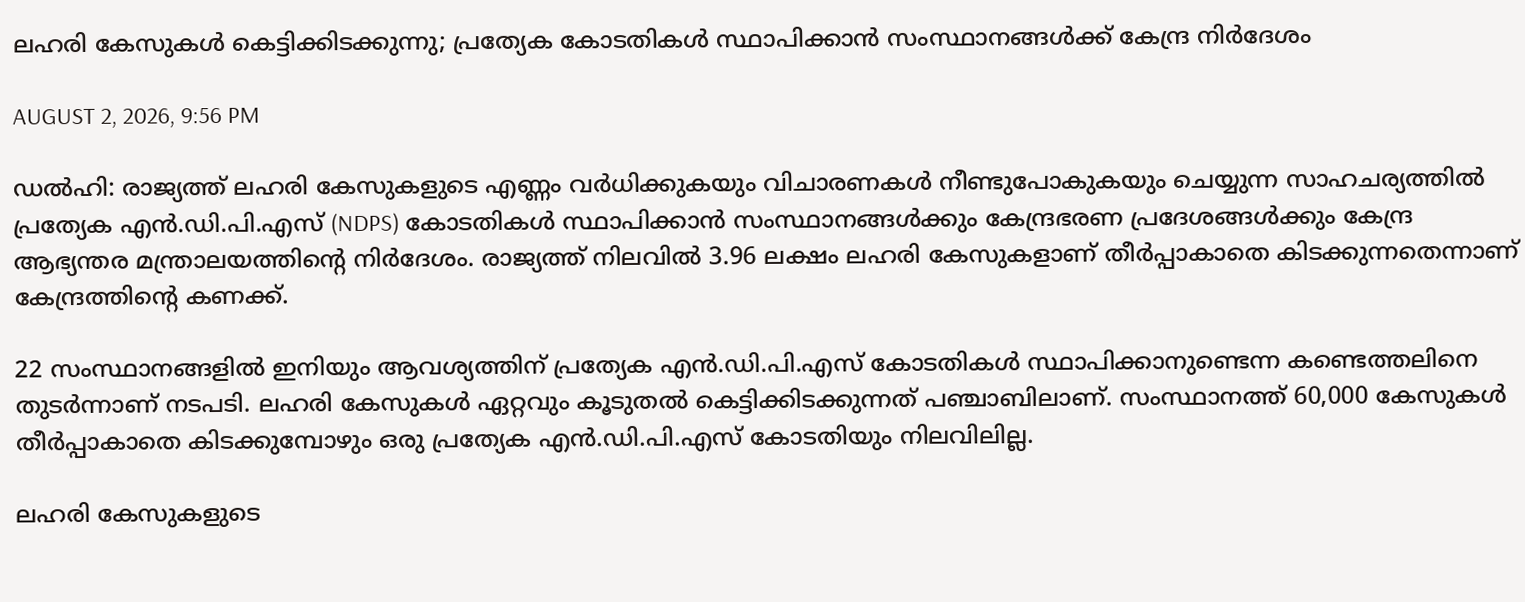ലഹരി കേസുകൾ കെട്ടിക്കിടക്കുന്നു; പ്രത്യേക കോടതികൾ സ്ഥാപിക്കാൻ സംസ്ഥാനങ്ങൾക്ക് കേന്ദ്ര നിർദേശം

AUGUST 2, 2026, 9:56 PM

ഡൽഹി: രാജ്യത്ത് ലഹരി കേസുകളുടെ എണ്ണം വർധിക്കുകയും വിചാരണകൾ നീണ്ടുപോകുകയും ചെയ്യുന്ന സാഹചര്യത്തിൽ പ്രത്യേക എൻ.ഡി.പി.എസ് (NDPS) കോടതികൾ സ്ഥാപിക്കാൻ സംസ്ഥാനങ്ങൾക്കും കേന്ദ്രഭരണ പ്രദേശങ്ങൾക്കും കേന്ദ്ര ആഭ്യന്തര മന്ത്രാലയത്തിന്റെ നിർദേശം. രാജ്യത്ത് നിലവിൽ 3.96 ലക്ഷം ലഹരി കേസുകളാണ് തീർപ്പാകാതെ കിടക്കുന്നതെന്നാണ് കേന്ദ്രത്തിന്റെ കണക്ക്.

22 സംസ്ഥാനങ്ങളിൽ ഇനിയും ആവശ്യത്തിന് പ്രത്യേക എൻ.ഡി.പി.എസ് കോടതികൾ സ്ഥാപിക്കാനുണ്ടെന്ന കണ്ടെത്തലിനെ തുടർന്നാണ് നടപടി. ലഹരി കേസുകൾ ഏറ്റവും കൂടുതൽ കെട്ടിക്കിടക്കുന്നത് പഞ്ചാബിലാണ്. സംസ്ഥാനത്ത് 60,000 കേസുകൾ തീർപ്പാകാതെ കിടക്കുമ്പോഴും ഒരു പ്രത്യേക എൻ.ഡി.പി.എസ് കോടതിയും നിലവിലില്ല.

ലഹരി കേസുകളുടെ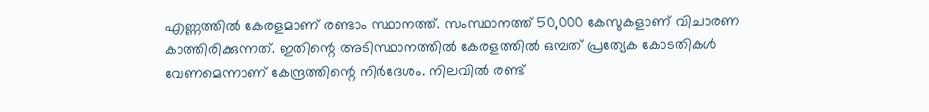എണ്ണത്തിൽ കേരളമാണ് രണ്ടാം സ്ഥാനത്ത്. സംസ്ഥാനത്ത് 50,000 കേസുകളാണ് വിചാരണ കാത്തിരിക്കുന്നത്. ഇതിന്റെ അടിസ്ഥാനത്തിൽ കേരളത്തിൽ ഒമ്പത് പ്രത്യേക കോടതികൾ വേണമെന്നാണ് കേന്ദ്രത്തിന്റെ നിർദേശം. നിലവിൽ രണ്ട്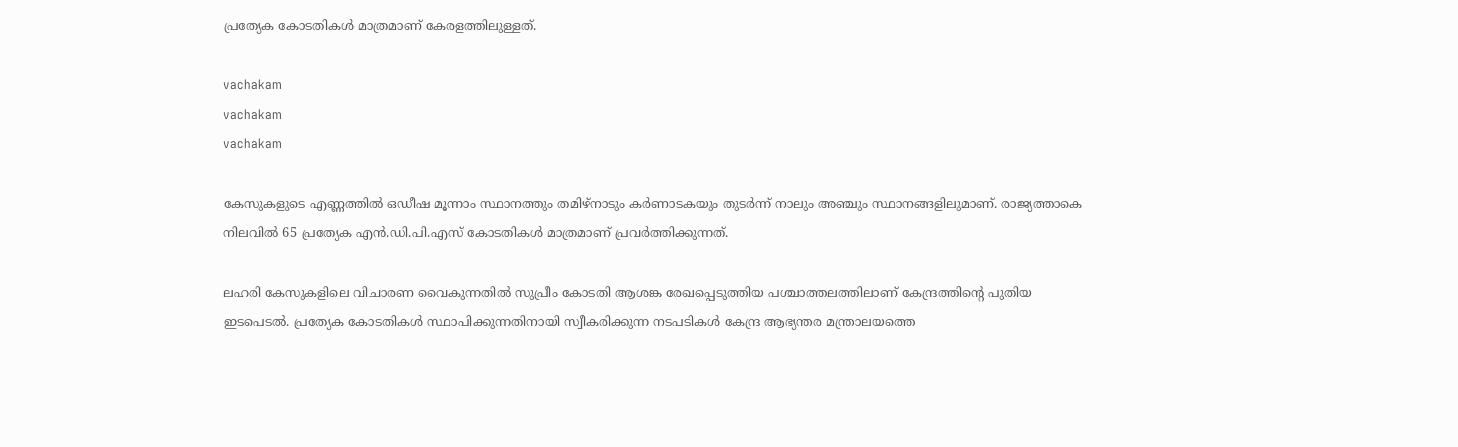പ്രത്യേക കോടതികൾ മാത്രമാണ് കേരളത്തിലുള്ളത്.

vachakam
vachakam
vachakam

കേസുകളുടെ എണ്ണത്തിൽ ഒഡീഷ മൂന്നാം സ്ഥാനത്തും തമിഴ്നാടും കർണാടകയും തുടർന്ന് നാലും അഞ്ചും സ്ഥാനങ്ങളിലുമാണ്. രാജ്യത്താകെ നിലവിൽ 65 പ്രത്യേക എൻ.ഡി.പി.എസ് കോടതികൾ മാത്രമാണ് പ്രവർത്തിക്കുന്നത്.

ലഹരി കേസുകളിലെ വിചാരണ വൈകുന്നതിൽ സുപ്രീം കോടതി ആശങ്ക രേഖപ്പെടുത്തിയ പശ്ചാത്തലത്തിലാണ് കേന്ദ്രത്തിന്റെ പുതിയ ഇടപെടൽ. പ്രത്യേക കോടതികൾ സ്ഥാപിക്കുന്നതിനായി സ്വീകരിക്കുന്ന നടപടികൾ കേന്ദ്ര ആഭ്യന്തര മന്ത്രാലയത്തെ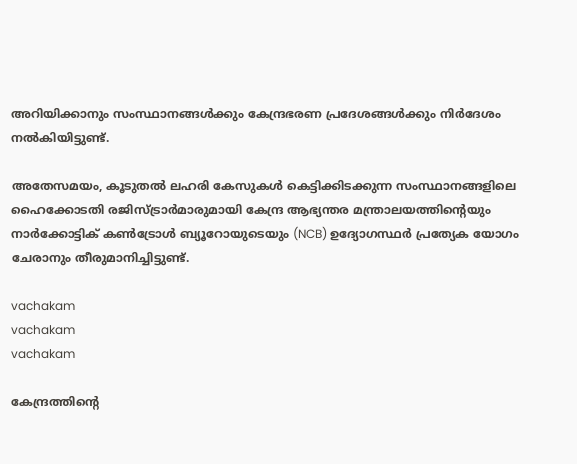അറിയിക്കാനും സംസ്ഥാനങ്ങൾക്കും കേന്ദ്രഭരണ പ്രദേശങ്ങൾക്കും നിർദേശം നൽകിയിട്ടുണ്ട്.

അതേസമയം, കൂടുതൽ ലഹരി കേസുകൾ കെട്ടിക്കിടക്കുന്ന സംസ്ഥാനങ്ങളിലെ ഹൈക്കോടതി രജിസ്ട്രാർമാരുമായി കേന്ദ്ര ആഭ്യന്തര മന്ത്രാലയത്തിന്റെയും നാർക്കോട്ടിക് കൺട്രോൾ ബ്യൂറോയുടെയും (NCB) ഉദ്യോഗസ്ഥർ പ്രത്യേക യോഗം ചേരാനും തീരുമാനിച്ചിട്ടുണ്ട്.

vachakam
vachakam
vachakam

കേന്ദ്രത്തിന്റെ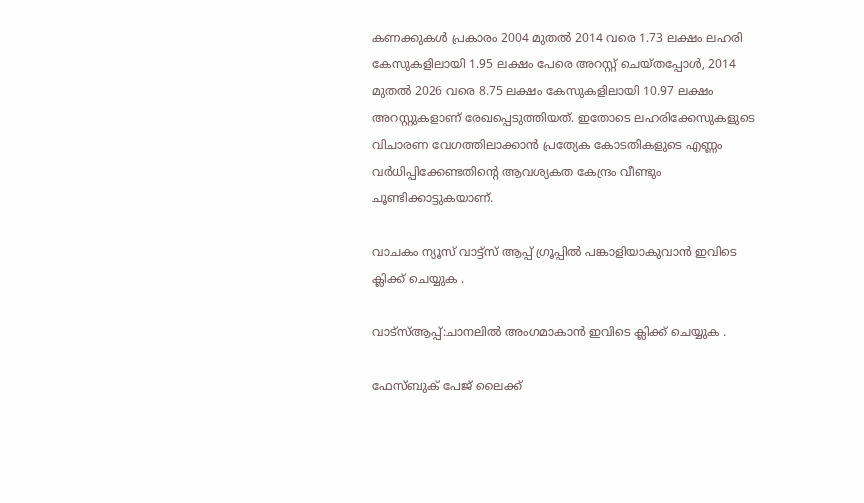കണക്കുകൾ പ്രകാരം 2004 മുതൽ 2014 വരെ 1.73 ലക്ഷം ലഹരി കേസുകളിലായി 1.95 ലക്ഷം പേരെ അറസ്റ്റ് ചെയ്തപ്പോൾ, 2014 മുതൽ 2026 വരെ 8.75 ലക്ഷം കേസുകളിലായി 10.97 ലക്ഷം അറസ്റ്റുകളാണ് രേഖപ്പെടുത്തിയത്. ഇതോടെ ലഹരിക്കേസുകളുടെ വിചാരണ വേഗത്തിലാക്കാൻ പ്രത്യേക കോടതികളുടെ എണ്ണം വർധിപ്പിക്കേണ്ടതിന്റെ ആവശ്യകത കേന്ദ്രം വീണ്ടും ചൂണ്ടിക്കാട്ടുകയാണ്.

വാചകം ന്യൂസ് വാട്ട്സ് ആപ്പ് ഗ്രൂപ്പിൽ പങ്കാളിയാകുവാൻ ഇവിടെ ക്ലിക്ക് ചെയ്യുക .

വാട്സ്ആപ്പ്:ചാനലിൽ അംഗമാകാൻ ഇവിടെ ക്ലിക്ക് ചെയ്യുക .

ഫേസ്ബുക് പേജ് ലൈക്ക്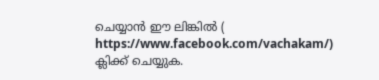ചെയ്യാൻ ഈ ലിങ്കിൽ (
https://www.facebook.com/vachakam/) ക്ലിക്ക് ചെയ്യുക.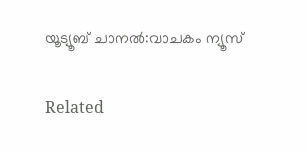യൂട്യൂബ് ചാനൽ:വാചകം ന്യൂസ്

Related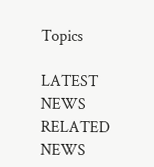Topics

LATEST NEWS
RELATED NEWS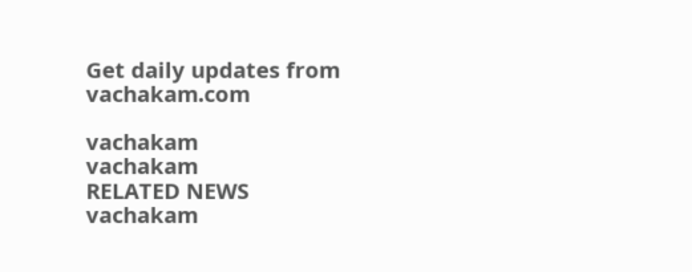Get daily updates from vachakam.com

vachakam
vachakam
RELATED NEWS
vachakam